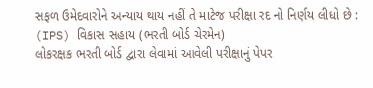સફળ ઉમેદવારોને અન્યાય થાય નહીં તે માટેજ પરીક્ષા રદ નો નિર્ણય લીધો છે : (IPS) વિકાસ સહાય (ભરતી બોર્ડ ચેરમેન)
લોકરક્ષક ભરતી બોર્ડ દ્વારા લેવામાં આવેલી પરીક્ષાનું પેપર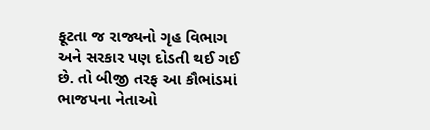ફૂટતા જ રાજ્યનો ગૃહ વિભાગ અને સરકાર પણ દોડતી થઈ ગઈ છે. તો બીજી તરફ આ કૌભાંડમાં ભાજપના નેતાઓ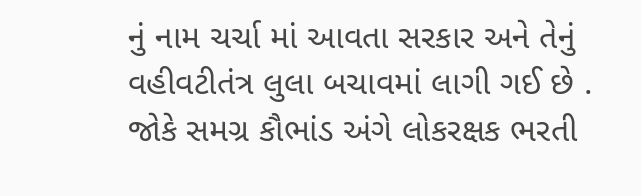નું નામ ચર્ચા માં આવતા સરકાર અને તેનું વહીવટીતંત્ર લુલા બચાવમાં લાગી ગઈ છે . જોકે સમગ્ર કૌભાંડ અંગે લોકરક્ષક ભરતી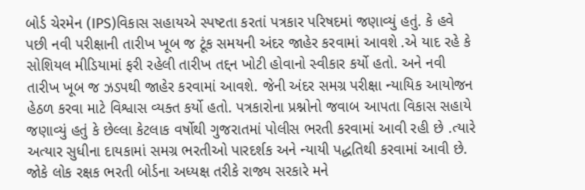બોર્ડ ચેરમેન (IPS)વિકાસ સહાયએ સ્પષ્ટતા કરતાં પત્રકાર પરિષદમાં જણાવ્યું હતું. કે હવે પછી નવી પરીક્ષાની તારીખ ખૂબ જ ટૂંક સમયની અંદર જાહેર કરવામાં આવશે .એ યાદ રહે કે સોશિયલ મીડિયામાં ફરી રહેલી તારીખ તદ્દન ખોટી હોવાનો સ્વીકાર કર્યો હતો. અને નવી તારીખ ખૂબ જ ઝડપથી જાહેર કરવામાં આવશે. જેની અંદર સમગ્ર પરીક્ષા ન્યાયિક આયોજન હેઠળ કરવા માટે વિશ્વાસ વ્યક્ત કર્યો હતો. પત્રકારોના પ્રશ્નોનો જવાબ આપતા વિકાસ સહાયે જણાવ્યું હતું કે છેલ્લા કેટલાક વર્ષોથી ગુજરાતમાં પોલીસ ભરતી કરવામાં આવી રહી છે .ત્યારે અત્યાર સુધીના દાયકામાં સમગ્ર ભરતીઓ પારદર્શક અને ન્યાયી પદ્ધતિથી કરવામાં આવી છે. જોકે લોક રક્ષક ભરતી બોર્ડના અધ્યક્ષ તરીકે રાજ્ય સરકારે મને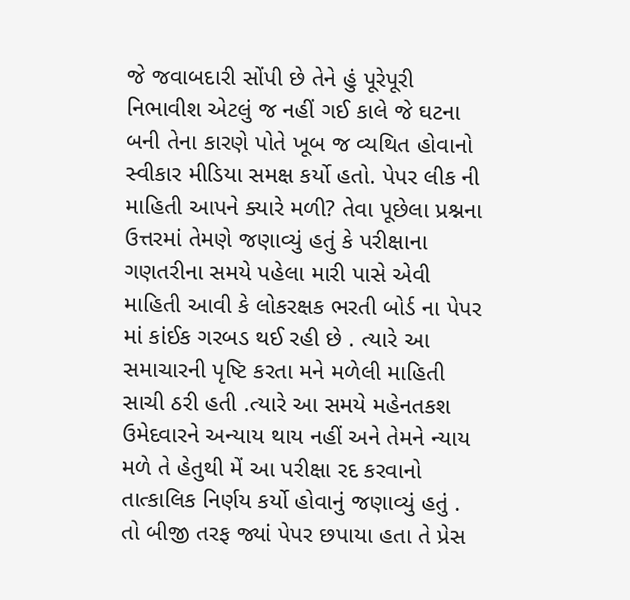જે જવાબદારી સોંપી છે તેને હું પૂરેપૂરી નિભાવીશ એટલું જ નહીં ગઈ કાલે જે ઘટના બની તેના કારણે પોતે ખૂબ જ વ્યથિત હોવાનો સ્વીકાર મીડિયા સમક્ષ કર્યો હતો. પેપર લીક ની માહિતી આપને ક્યારે મળી? તેવા પૂછેલા પ્રશ્નના ઉત્તરમાં તેમણે જણાવ્યું હતું કે પરીક્ષાના ગણતરીના સમયે પહેલા મારી પાસે એવી માહિતી આવી કે લોકરક્ષક ભરતી બોર્ડ ના પેપર માં કાંઈક ગરબડ થઈ રહી છે . ત્યારે આ સમાચારની પૃષ્ટિ કરતા મને મળેલી માહિતી સાચી ઠરી હતી .ત્યારે આ સમયે મહેનતકશ ઉમેદવારને અન્યાય થાય નહીં અને તેમને ન્યાય મળે તે હેતુથી મેં આ પરીક્ષા રદ કરવાનો તાત્કાલિક નિર્ણય કર્યો હોવાનું જણાવ્યું હતું .
તો બીજી તરફ જ્યાં પેપર છપાયા હતા તે પ્રેસ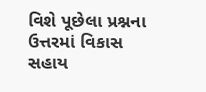વિશે પૂછેલા પ્રશ્નના ઉત્તરમાં વિકાસ સહાય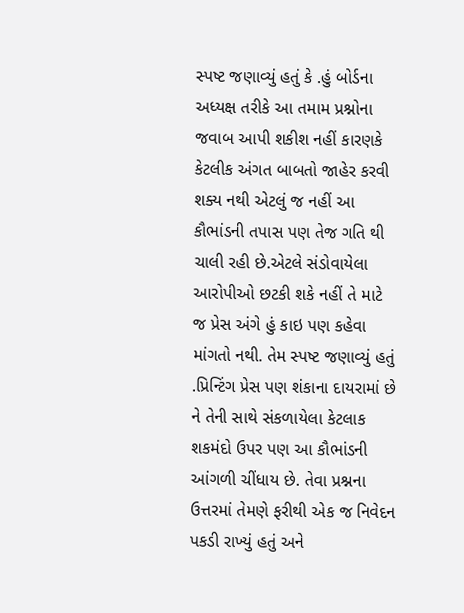સ્પષ્ટ જણાવ્યું હતું કે .હું બોર્ડના અધ્યક્ષ તરીકે આ તમામ પ્રશ્નોના જવાબ આપી શકીશ નહીં કારણકે કેટલીક અંગત બાબતો જાહેર કરવી શક્ય નથી એટલું જ નહીં આ કૌભાંડની તપાસ પણ તેજ ગતિ થી ચાલી રહી છે.એટલે સંડોવાયેલા આરોપીઓ છટકી શકે નહીં તે માટે જ પ્રેસ અંગે હું કાઇ પણ કહેવા માંગતો નથી. તેમ સ્પષ્ટ જણાવ્યું હતું .પ્રિન્ટિંગ પ્રેસ પણ શંકાના દાયરામાં છે ને તેની સાથે સંકળાયેલા કેટલાક શકમંદો ઉપર પણ આ કૌભાંડની આંગળી ચીંધાય છે. તેવા પ્રશ્નના ઉત્તરમાં તેમણે ફરીથી એક જ નિવેદન પકડી રાખ્યું હતું અને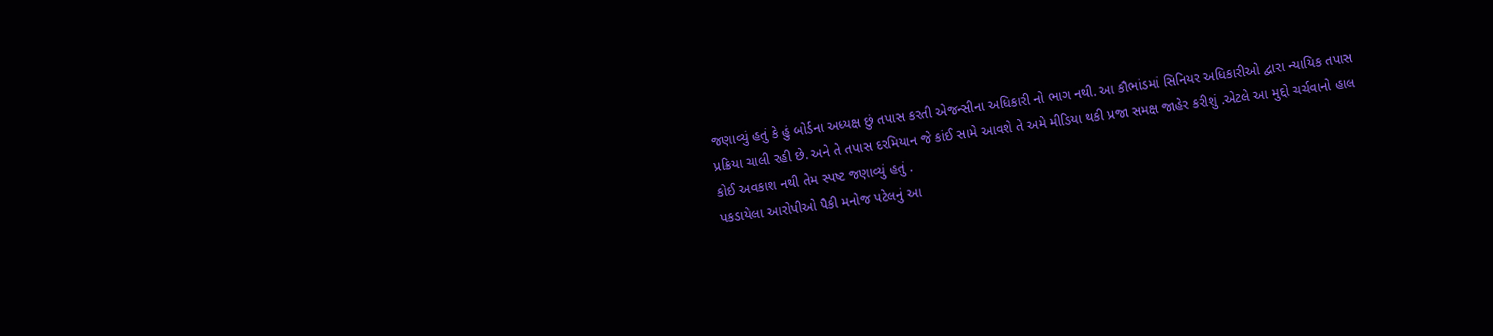જણાવ્યું હતું કે હું બોર્ડના અધ્યક્ષ છું તપાસ કરતી એજન્સીના અધિકારી નો ભાગ નથી. આ કૌભાંડમાં સિનિયર અધિકારીઓ દ્વારા ન્યાયિક તપાસ પ્રક્રિયા ચાલી રહી છે. અને તે તપાસ દરમિયાન જે કાંઈ સામે આવશે તે અમે મીડિયા થકી પ્રજા સમક્ષ જાહેર કરીશું .એટલે આ મુદ્દો ચર્ચવાનો હાલ કોઈ અવકાશ નથી તેમ સ્પષ્ટ જણાવ્યું હતું .
પકડાયેલા આરોપીઓ પૈકી મનોજ પટેલનું આ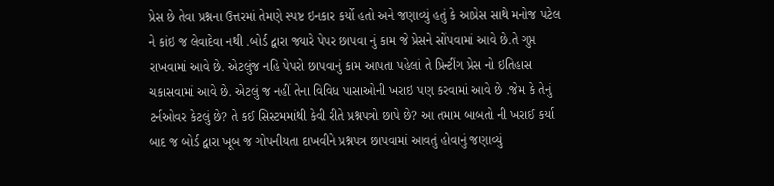પ્રેસ છે તેવા પ્રશ્નના ઉત્તરમાં તેમણે સ્પષ્ટ ઇનકાર કર્યો હતો અને જણાવ્યું હતું કે આપ્રેસ સાથે મનોજ પટેલ ને કાંઇ જ લેવાદેવા નથી .બોર્ડ દ્વારા જ્યારે પેપર છાપવા નું કામ જે પ્રેસને સોંપવામાં આવે છે.તે ગુપ્ત રાખવામાં આવે છે. એટલુંજ નહિ પેપરો છાપવાનું કામ આપતા પહેલાં તે પ્રિન્ટીંગ પ્રેસ નો ઇતિહાસ ચકાસવામાં આવે છે. એટલું જ નહીં તેના વિવિધ પાસાઓની ખરાઇ પણ કરવામાં આવે છે .જેમ કે તેનું ટર્નઓવર કેટલું છે? તે કઈ સિસ્ટમમાંથી કેવી રીતે પ્રશ્નપત્રો છાપે છે? આ તમામ બાબતો ની ખરાઈ કર્યા બાદ જ બોર્ડ દ્વારા ખૂબ જ ગોપનીયતા દાખવીને પ્રશ્નપત્ર છાપવામાં આવતું હોવાનું જણાવ્યું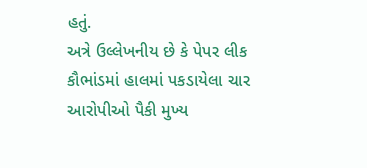હતું.
અત્રે ઉલ્લેખનીય છે કે પેપર લીક કૌભાંડમાં હાલમાં પકડાયેલા ચાર આરોપીઓ પૈકી મુખ્ય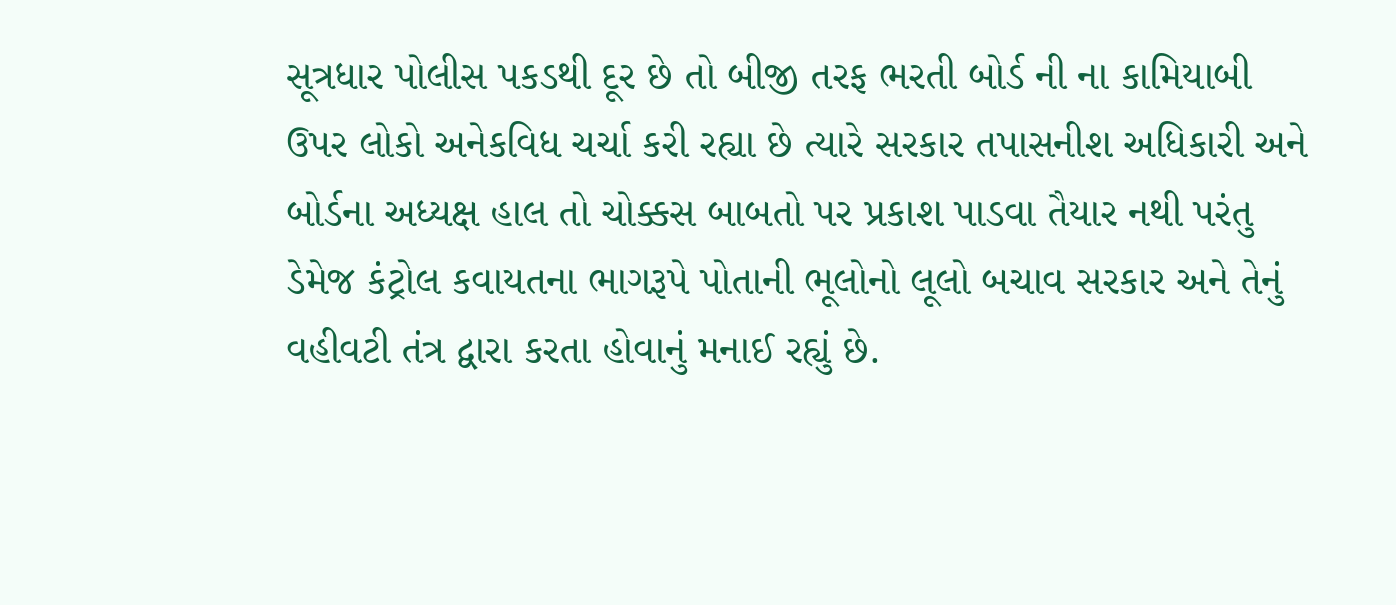સૂત્રધાર પોલીસ પકડથી દૂર છે તો બીજી તરફ ભરતી બોર્ડ ની ના કામિયાબી ઉપર લોકો અનેકવિધ ચર્ચા કરી રહ્યા છે ત્યારે સરકાર તપાસનીશ અધિકારી અને બોર્ડના અધ્યક્ષ હાલ તો ચોક્કસ બાબતો પર પ્રકાશ પાડવા તૈયાર નથી પરંતુ ડેમેજ કંટ્રોલ કવાયતના ભાગરૂપે પોતાની ભૂલોનો લૂલો બચાવ સરકાર અને તેનું વહીવટી તંત્ર દ્વારા કરતા હોવાનું મનાઈ રહ્યું છે.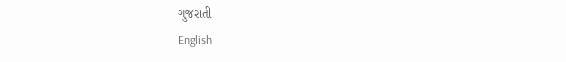ગુજરાતી
English